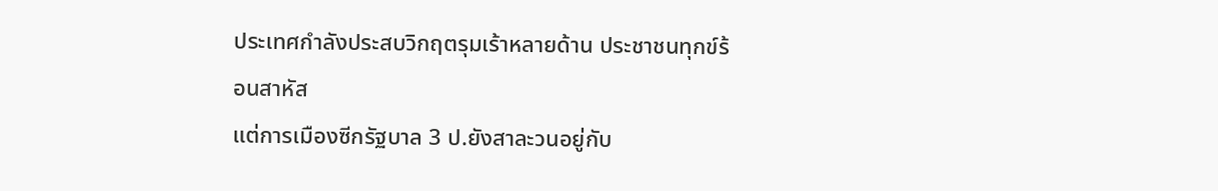ประเทศกำลังประสบวิกฤตรุมเร้าหลายด้าน ประชาชนทุกข์ร้อนสาหัส
แต่การเมืองซีกรัฐบาล 3 ป.ยังสาละวนอยู่กับ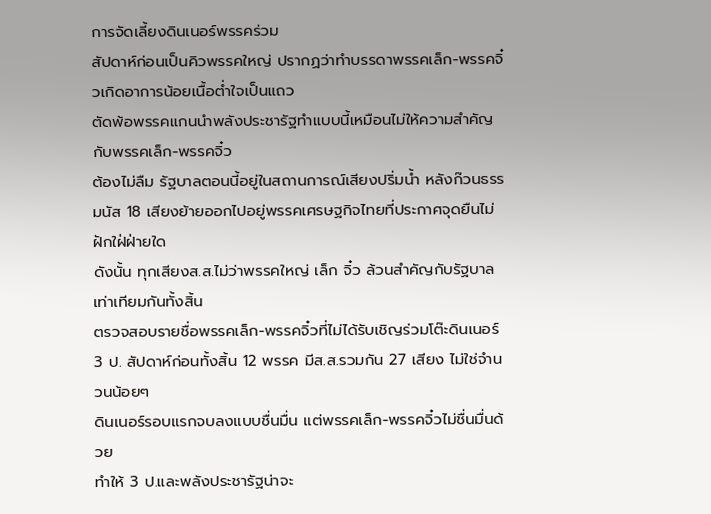การจัดเลี้ยงดินเนอร์พรรคร่วม
สัปดาห์ก่อนเป็นคิวพรรคใหญ่ ปรากฏว่าทำบรรดาพรรคเล็ก-พรรคจิ๋วเกิดอาการน้อยเนื้อต่ำใจเป็นแถว
ตัดพ้อพรรคแกนนำพลังประชารัฐทำแบบนี้เหมือนไม่ให้ความสำคัญกับพรรคเล็ก-พรรคจิ๋ว
ต้องไม่ลืม รัฐบาลตอนนี้อยู่ในสถานการณ์เสียงปริ่มน้ำ หลังก๊วนธรรมนัส 18 เสียงย้ายออกไปอยู่พรรคเศรษฐกิจไทยที่ประกาศจุดยืนไม่ฝักใฝ่ฝ่ายใด
ดังนั้น ทุกเสียงส.ส.ไม่ว่าพรรคใหญ่ เล็ก จิ๋ว ล้วนสำคัญกับรัฐบาลเท่าเทียมกันทั้งสิ้น
ตรวจสอบรายชื่อพรรคเล็ก-พรรคจิ๋วที่ไม่ได้รับเชิญร่วมโต๊ะดินเนอร์ 3 ป. สัปดาห์ก่อนทั้งสิ้น 12 พรรค มีส.ส.รวมกัน 27 เสียง ไม่ใช่จำนวนน้อยๆ
ดินเนอร์รอบแรกจบลงแบบชื่นมื่น แต่พรรคเล็ก-พรรคจิ๋วไม่ชื่นมื่นด้วย
ทำให้ 3 ป.และพลังประชารัฐน่าจะ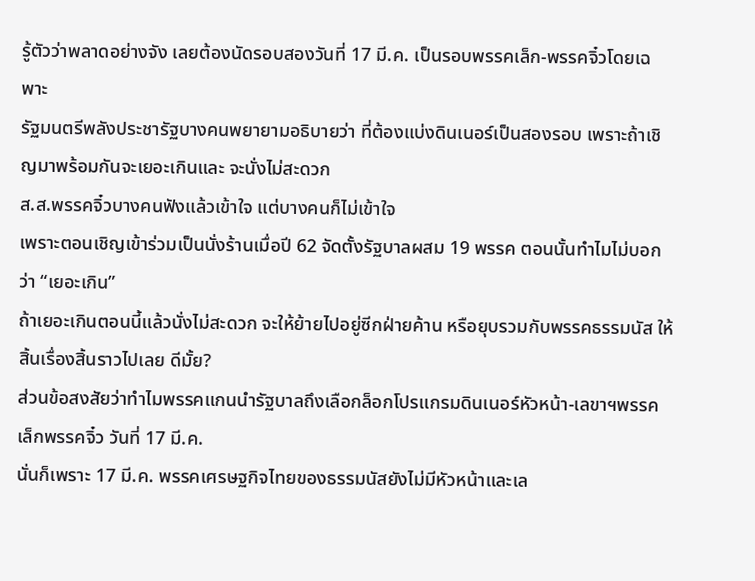รู้ตัวว่าพลาดอย่างจัง เลยต้องนัดรอบสองวันที่ 17 มี.ค. เป็นรอบพรรคเล็ก-พรรคจิ๋วโดยเฉพาะ
รัฐมนตรีพลังประชารัฐบางคนพยายามอธิบายว่า ที่ต้องแบ่งดินเนอร์เป็นสองรอบ เพราะถ้าเชิญมาพร้อมกันจะเยอะเกินและ จะนั่งไม่สะดวก
ส.ส.พรรคจิ๋วบางคนฟังแล้วเข้าใจ แต่บางคนก็ไม่เข้าใจ
เพราะตอนเชิญเข้าร่วมเป็นนั่งร้านเมื่อปี 62 จัดตั้งรัฐบาลผสม 19 พรรค ตอนนั้นทำไมไม่บอกว่า “เยอะเกิน”
ถ้าเยอะเกินตอนนี้แล้วนั่งไม่สะดวก จะให้ย้ายไปอยู่ซีกฝ่ายค้าน หรือยุบรวมกับพรรคธรรมนัส ให้สิ้นเรื่องสิ้นราวไปเลย ดีมั้ย?
ส่วนข้อสงสัยว่าทำไมพรรคแกนนำรัฐบาลถึงเลือกล็อกโปรแกรมดินเนอร์หัวหน้า-เลขาฯพรรคเล็กพรรคจิ๋ว วันที่ 17 มี.ค.
นั่นก็เพราะ 17 มี.ค. พรรคเศรษฐกิจไทยของธรรมนัสยังไม่มีหัวหน้าและเล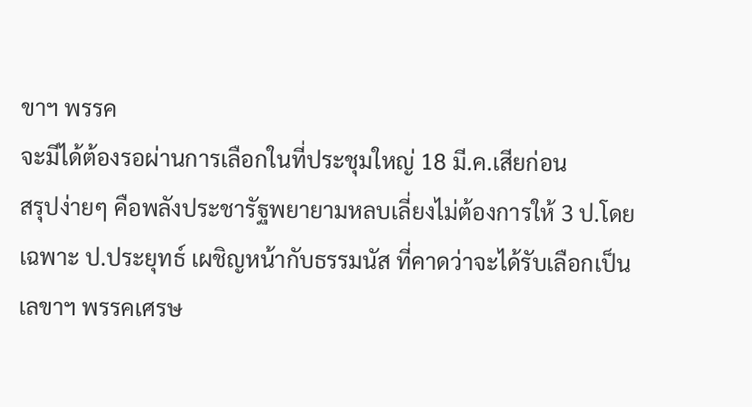ขาฯ พรรค
จะมีได้ต้องรอผ่านการเลือกในที่ประชุมใหญ่ 18 มี.ค.เสียก่อน
สรุปง่ายๆ คือพลังประชารัฐพยายามหลบเลี่ยงไม่ต้องการให้ 3 ป.โดยเฉพาะ ป.ประยุทธ์ เผชิญหน้ากับธรรมนัส ที่คาดว่าจะได้รับเลือกเป็นเลขาฯ พรรคเศรษ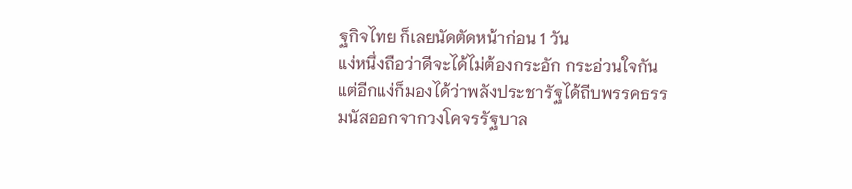ฐกิจไทย ก็เลยนัดตัดหน้าก่อน 1 วัน
แง่หนึ่งถือว่าดีจะได้ไม่ต้องกระอัก กระอ่วนใจกัน
แต่อีกแง่ก็มองได้ว่าพลังประชารัฐได้ถีบพรรคธรรมนัสออกจากวงโคจรรัฐบาล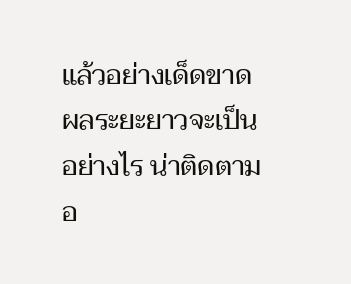แล้วอย่างเด็ดขาด
ผลระยะยาวจะเป็นอย่างไร น่าติดตามอ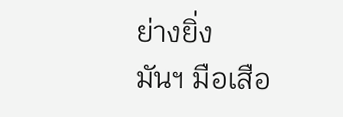ย่างยิ่ง
มันฯ มือเสือ